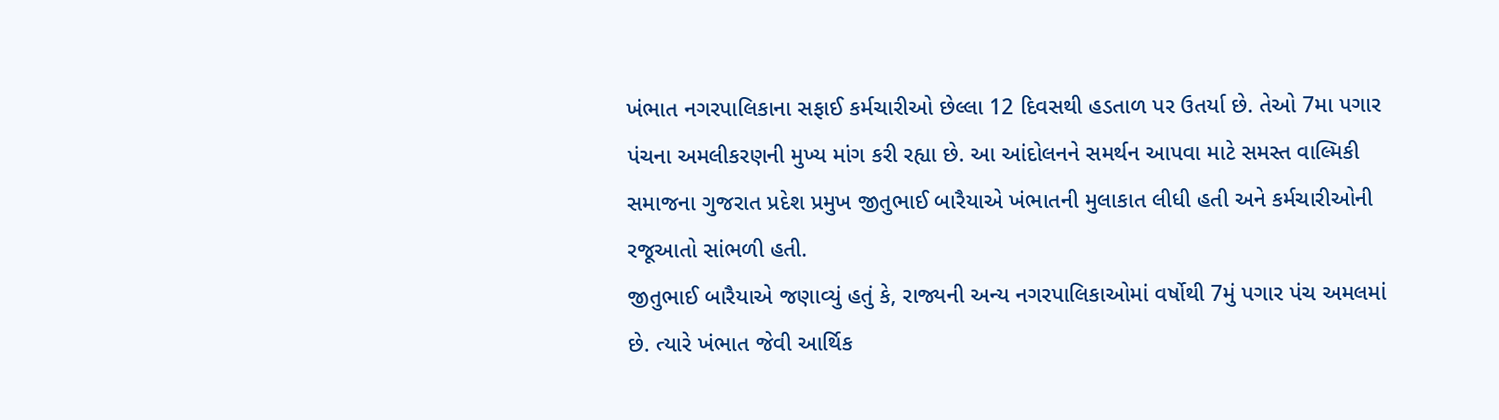ખંભાત નગરપાલિકાના સફાઈ કર્મચારીઓ છેલ્લા 12 દિવસથી હડતાળ પર ઉતર્યા છે. તેઓ 7મા પગાર પંચના અમલીકરણની મુખ્ય માંગ કરી રહ્યા છે. આ આંદોલનને સમર્થન આપવા માટે સમસ્ત વાલ્મિકી સમાજના ગુજરાત પ્રદેશ પ્રમુખ જીતુભાઈ બારૈયાએ ખંભાતની મુલાકાત લીધી હતી અને કર્મચારીઓની રજૂઆતો સાંભળી હતી.
જીતુભાઈ બારૈયાએ જણાવ્યું હતું કે, રાજ્યની અન્ય નગરપાલિકાઓમાં વર્ષોથી 7મું પગાર પંચ અમલમાં છે. ત્યારે ખંભાત જેવી આર્થિક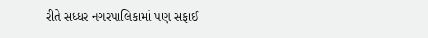રીતે સધ્ધર નગરપાલિકામાં પણ સફાઈ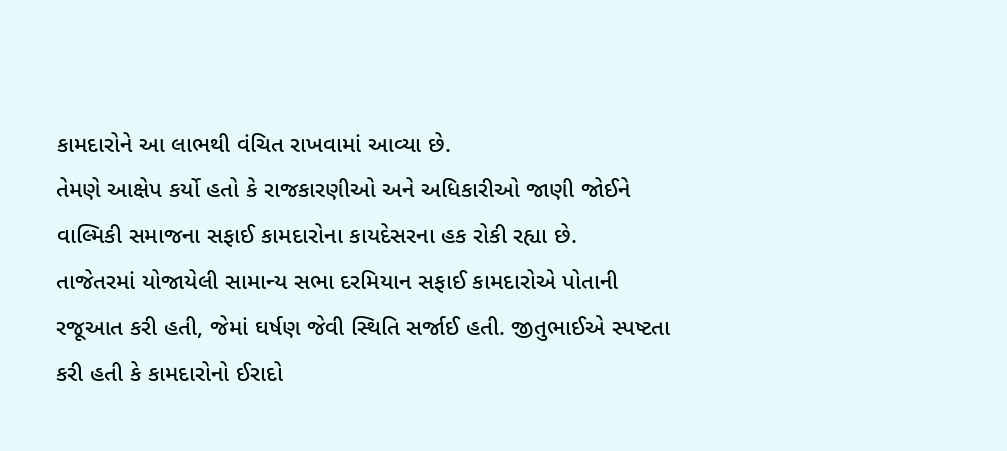કામદારોને આ લાભથી વંચિત રાખવામાં આવ્યા છે.
તેમણે આક્ષેપ કર્યો હતો કે રાજકારણીઓ અને અધિકારીઓ જાણી જોઈને વાલ્મિકી સમાજના સફાઈ કામદારોના કાયદેસરના હક રોકી રહ્યા છે.
તાજેતરમાં યોજાયેલી સામાન્ય સભા દરમિયાન સફાઈ કામદારોએ પોતાની રજૂઆત કરી હતી, જેમાં ઘર્ષણ જેવી સ્થિતિ સર્જાઈ હતી. જીતુભાઈએ સ્પષ્ટતા કરી હતી કે કામદારોનો ઈરાદો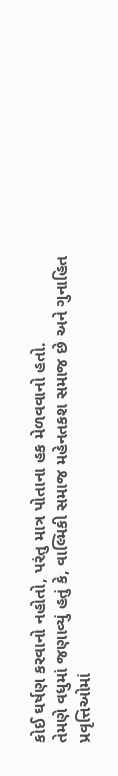કોઈ ઘર્ષણ કરવાનો નહોતો, પરંતુ માત્ર પોતાના હક મેળવવાનો હતો.
તેમણે વધુમાં જણાવ્યું હતું કે, વાલ્મિકી સમાજ મહેનતકશ સમાજ છે અને ગુનાહિત પ્રવૃત્તિઓમાં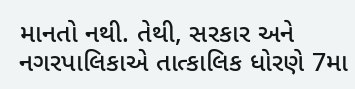માનતો નથી. તેથી, સરકાર અને નગરપાલિકાએ તાત્કાલિક ધોરણે 7મા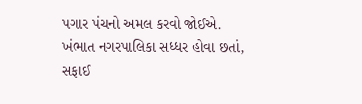પગાર પંચનો અમલ કરવો જોઈએ. ખંભાત નગરપાલિકા સધ્ધર હોવા છતાં, સફાઈ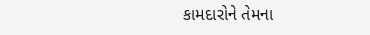કામદારોને તેમના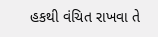હકથી વંચિત રાખવા તે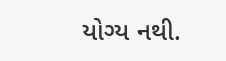યોગ્ય નથી.